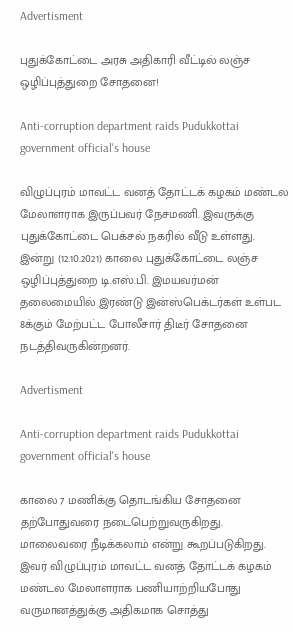Advertisment

புதுக்கோட்டை அரசு அதிகாரி வீட்டில் லஞ்ச ஒழிப்புத்துறை சோதனை!

Anti-corruption department raids Pudukkottai government official's house

விழுப்புரம் மாவட்ட வனத் தோட்டக் கழகம் மண்டல மேலாளராக இருப்பவர் நேசமணி. இவருக்கு புதுக்கோட்டை பெக்சல் நகரில் வீடு உள்ளது. இன்று (12.10.2021) காலை புதுக்கோட்டை லஞ்ச ஒழிப்புத்துறை டி.எஸ்.பி. இமயவர்மன் தலைமையில் இரண்டு இன்ஸ்பெக்டர்கள் உள்பட 8க்கும் மேற்பட்ட போலீசார் திடீர் சோதனை நடத்திவருகின்றனர்.

Advertisment

Anti-corruption department raids Pudukkottai government official's house

காலை 7 மணிக்கு தொடங்கிய சோதனை தற்போதுவரை நடைபெற்றுவருகிறது. மாலைவரை நீடிக்கலாம் என்று கூறப்படுகிறது. இவர் விழுப்புரம் மாவட்ட வனத் தோட்டக் கழகம் மண்டல மேலாளராக பணியாற்றியபோது வருமானத்துக்கு அதிகமாக சொத்து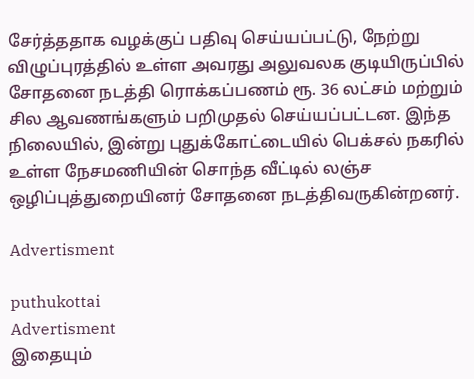சேர்த்ததாக வழக்குப் பதிவு செய்யப்பட்டு, நேற்று விழுப்புரத்தில் உள்ள அவரது அலுவலக குடியிருப்பில் சோதனை நடத்தி ரொக்கப்பணம் ரூ. 36 லட்சம் மற்றும் சில ஆவணங்களும் பறிமுதல் செய்யப்பட்டன. இந்த நிலையில், இன்று புதுக்கோட்டையில் பெக்சல் நகரில் உள்ள நேசமணியின் சொந்த வீட்டில் லஞ்ச ஒழிப்புத்துறையினர் சோதனை நடத்திவருகின்றனர்.

Advertisment

puthukottai
Advertisment
இதையும்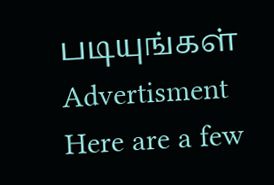படியுங்கள்
Advertisment
Here are a few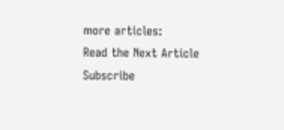more articles:
Read the Next Article
Subscribe